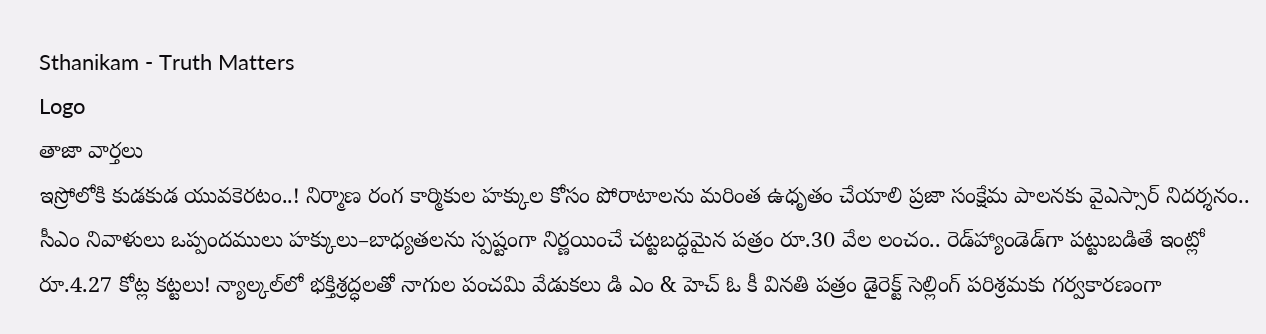Sthanikam - Truth Matters
Logo
తాజా వార్తలు
ఇస్రోలోకి కుడకుడ యువకెరటం..! నిర్మాణ రంగ కార్మికుల హక్కుల కోసం పోరాటాలను మరింత ఉధృతం చేయాలి ప్రజా సంక్షేమ పాలనకు వైఎస్సార్‌ నిదర్శనం.. సీఎం నివాళులు ఒప్పందములు హక్కులు–బాధ్యతలను స్పష్టంగా నిర్ణయించే చట్టబద్ధమైన పత్రం రూ.30 వేల లంచం.. రెడ్‌హ్యాండెడ్‌గా పట్టుబడితే ఇంట్లో రూ.4.27 కోట్ల కట్టలు! న్యాల్కల్‌లో భక్తిశ్రద్ధలతో నాగుల పంచమి వేడుకలు డి ఎం & హెచ్ ఓ కీ వినతి పత్రం డైరెక్ట్ సెల్లింగ్ పరిశ్రమకు గర్వకారణంగా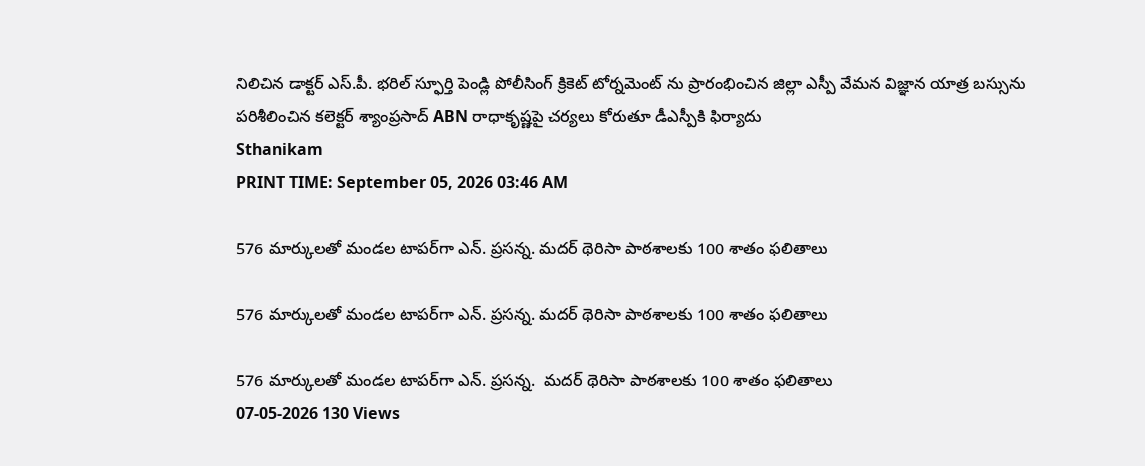నిలిచిన డాక్టర్ ఎస్.పీ. భరిల్ స్ఫూర్తి పెండ్లి పోలీసింగ్ క్రికెట్ టోర్నమెంట్ ను ప్రారంభించిన జిల్లా ఎస్పీ వేమన విజ్ఞాన యాత్ర బస్సును పరిశీలించిన కలెక్టర్ శ్యాంప్రసాద్ ABN రాధాకృష్ణపై చర్యలు కోరుతూ డీఎస్పీకి ఫిర్యాదు
Sthanikam
PRINT TIME: September 05, 2026 03:46 AM

576 మార్కులతో మండల టాపర్‌గా ఎన్‌. ప్రసన్న. మదర్ థెరిసా పాఠశాలకు 100 శాతం ఫలితాలు

576 మార్కులతో మండల టాపర్‌గా ఎన్‌. ప్రసన్న. మదర్ థెరిసా పాఠశాలకు 100 శాతం ఫలితాలు

576 మార్కులతో మండల టాపర్‌గా ఎన్‌. ప్రసన్న.  మదర్ థెరిసా పాఠశాలకు 100 శాతం ఫలితాలు
07-05-2026 130 Views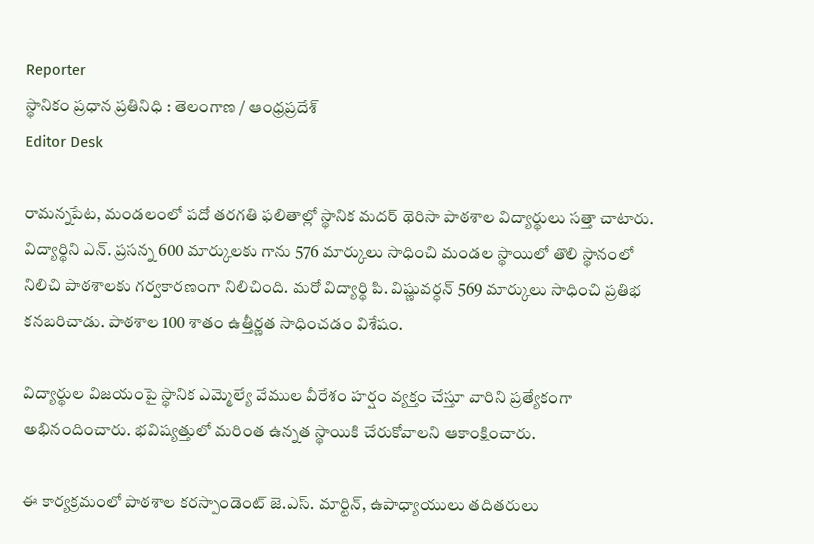Reporter
స్థానికం ప్రధాన ప్రతినిధి : తెలంగాణ / ఆంధ్రప్రదేశ్
Editor Desk

రామన్నపేట, మండలంలో పదో తరగతి ఫలితాల్లో స్థానిక మదర్ థెరిసా పాఠశాల విద్యార్థులు సత్తా చాటారు. విద్యార్థిని ఎన్‌. ప్రసన్న 600 మార్కులకు గాను 576 మార్కులు సాధించి మండల స్థాయిలో తొలి స్థానంలో నిలిచి పాఠశాలకు గర్వకారణంగా నిలిచింది. మరో విద్యార్థి పి. విష్ణువర్ధన్ 569 మార్కులు సాధించి ప్రతిభ కనబరిచాడు. పాఠశాల 100 శాతం ఉత్తీర్ణత సాధించడం విశేషం.

విద్యార్థుల విజయంపై స్థానిక ఎమ్మెల్యే వేముల వీరేశం హర్షం వ్యక్తం చేస్తూ వారిని ప్రత్యేకంగా అభినందించారు. భవిష్యత్తులో మరింత ఉన్నత స్థాయికి చేరుకోవాలని ఆకాంక్షించారు.

ఈ కార్యక్రమంలో పాఠశాల కరస్పాండెంట్ జె.ఎస్‌. మార్టిన్, ఉపాధ్యాయులు తదితరులు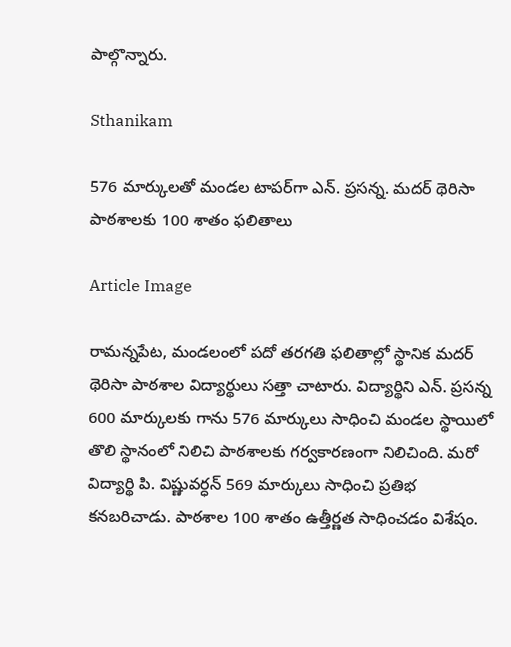పాల్గొన్నారు.

Sthanikam

576 మార్కులతో మండల టాపర్‌గా ఎన్‌. ప్రసన్న. మదర్ థెరిసా పాఠశాలకు 100 శాతం ఫలితాలు

Article Image

రామన్నపేట, మండలంలో పదో తరగతి ఫలితాల్లో స్థానిక మదర్ థెరిసా పాఠశాల విద్యార్థులు సత్తా చాటారు. విద్యార్థిని ఎన్‌. ప్రసన్న 600 మార్కులకు గాను 576 మార్కులు సాధించి మండల స్థాయిలో తొలి స్థానంలో నిలిచి పాఠశాలకు గర్వకారణంగా నిలిచింది. మరో విద్యార్థి పి. విష్ణువర్ధన్ 569 మార్కులు సాధించి ప్రతిభ కనబరిచాడు. పాఠశాల 100 శాతం ఉత్తీర్ణత సాధించడం విశేషం.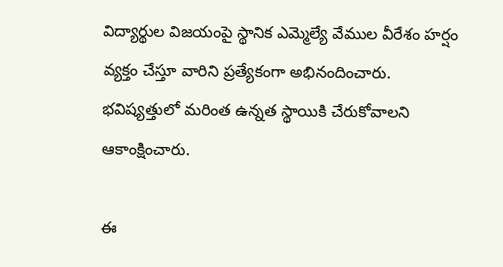విద్యార్థుల విజయంపై స్థానిక ఎమ్మెల్యే వేముల వీరేశం హర్షం వ్యక్తం చేస్తూ వారిని ప్రత్యేకంగా అభినందించారు. భవిష్యత్తులో మరింత ఉన్నత స్థాయికి చేరుకోవాలని ఆకాంక్షించారు.

ఈ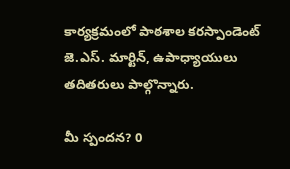కార్యక్రమంలో పాఠశాల కరస్పాండెంట్ జె.ఎస్‌. మార్టిన్, ఉపాధ్యాయులు తదితరులు పాల్గొన్నారు.

మీ స్పందన? 0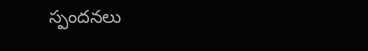స్పందనలు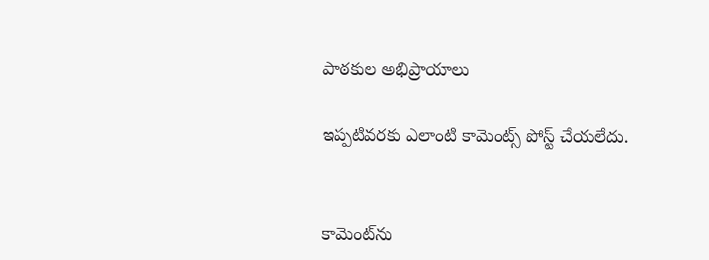పాఠకుల అభిప్రాయాలు

ఇప్పటివరకు ఎలాంటి కామెంట్స్ పోస్ట్ చేయలేదు.


కామెంట్‌ను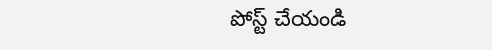పోస్ట్ చేయండి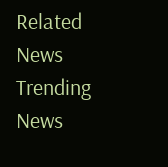Related News
Trending News